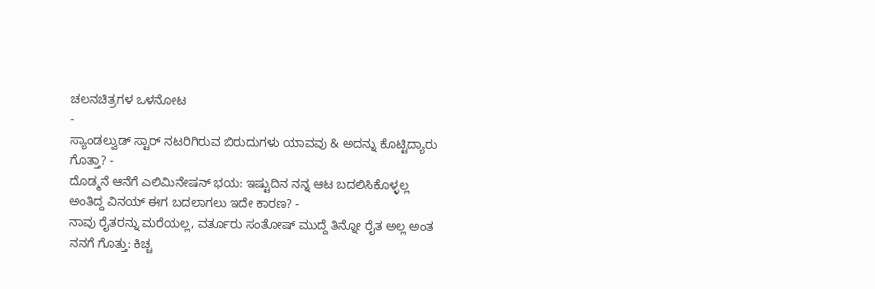ಚಲನಚಿತ್ರಗಳ ಒಳನೋಟ
-
ಸ್ಯಾಂಡಲ್ವುಡ್ ಸ್ಟಾರ್ ನಟರಿಗಿರುವ ಬಿರುದುಗಳು ಯಾವವು & ಅದನ್ನು ಕೊಟ್ಟಿದ್ಯಾರು ಗೊತ್ತಾ? -
ದೊಡ್ಮನೆ ಆನೆಗೆ ಎಲಿಮಿನೇಷನ್ ಭಯ: ಇಷ್ಟುದಿನ ನನ್ನ ಆಟ ಬದಲಿಸಿಕೊಳ್ಳಲ್ಲ ಅಂತಿದ್ದ ವಿನಯ್ ಈಗ ಬದಲಾಗಲು ಇದೇ ಕಾರಣ? -
ನಾವು ರೈತರನ್ನು ಮರೆಯಲ್ಲ, ವರ್ತೂರು ಸಂತೋಷ್ ಮುದ್ದೆ ತಿನ್ನೋ ರೈತ ಅಲ್ಲ ಅಂತ ನನಗೆ ಗೊತ್ತು: ಕಿಚ್ಚ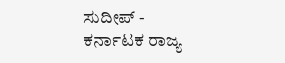ಸುದೀಪ್ -
ಕರ್ನಾಟಕ ರಾಜ್ಯ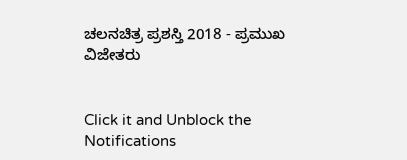ಚಲನಚಿತ್ರ ಪ್ರಶಸ್ತಿ 2018 - ಪ್ರಮುಖ ವಿಜೇತರು


Click it and Unblock the Notifications